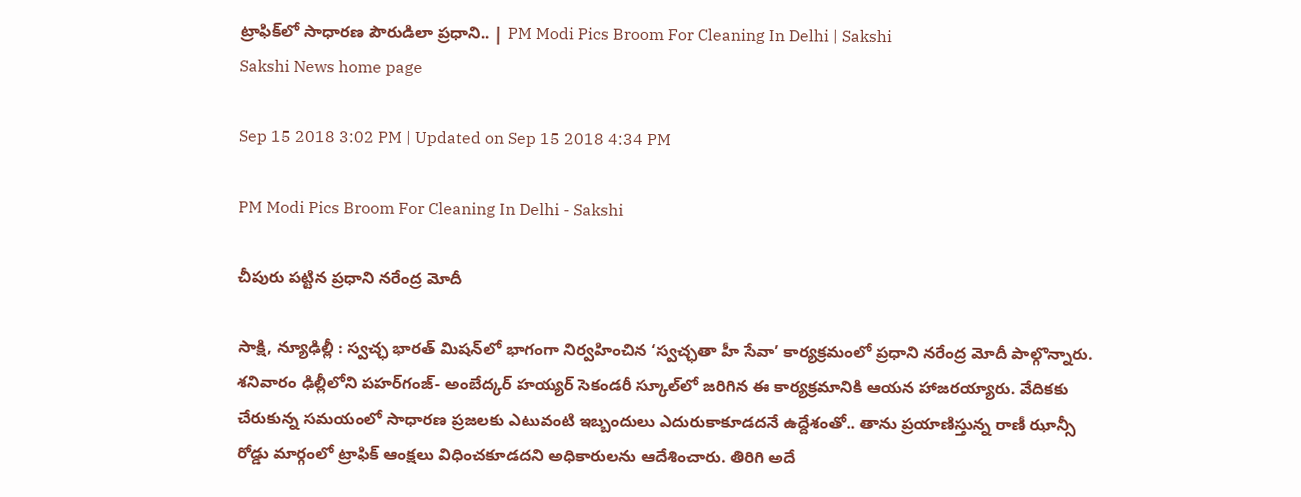ట్రాఫిక్‌లో సాధారణ పౌరుడిలా ప్రధాని.. | PM Modi Pics Broom For Cleaning In Delhi | Sakshi
Sakshi News home page

Sep 15 2018 3:02 PM | Updated on Sep 15 2018 4:34 PM

PM Modi Pics Broom For Cleaning In Delhi - Sakshi

చీపురు పట్టిన ప్రధాని నరేంద్ర మోదీ

సాక్షి, న్యూఢిల్లీ : స్వచ్ఛ భారత్‌ మిషన్‌లో భాగంగా నిర్వహించిన ‘స్వచ్ఛతా హీ సేవా’ కార్యక్రమంలో ప్రధాని నరేంద్ర మోదీ పాల్గొన్నారు. శనివారం ఢిల్లీలోని పహర్‌గంజ్‌- అంబేద్కర్‌ హయ్యర్‌ సెకండరీ స్కూల్‌లో జరిగిన ఈ కార్యక్రమానికి ఆయన హాజరయ్యారు. వేదికకు చేరుకున్న సమయంలో సాధారణ ప్రజలకు ఎటువంటి ఇబ్బందులు ఎదురుకాకూడదనే ఉద్దేశంతో.. తాను ప్రయాణిస్తున్న రాణీ ఝాన్సీ రోడ్డు మార్గంలో ట్రాఫిక్‌ ఆంక్షలు విధించకూడదని అధికారులను ఆదేశించారు. తిరిగి అదే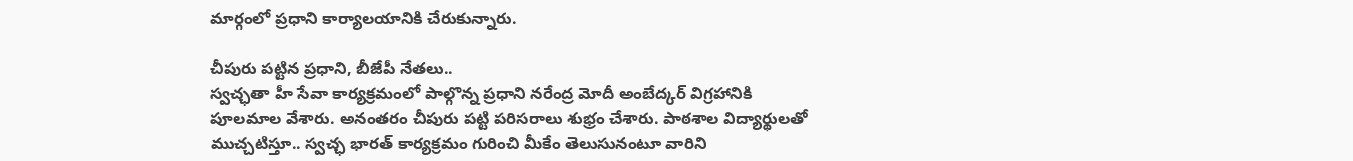మార్గంలో ప్రధాని కార్యాలయానికి చేరుకున్నారు.

చీపురు పట్టిన ప్రధాని, బీజేపీ నేతలు..
స్వచ్ఛతా హీ సేవా కార్యక్రమంలో పాల్గొన్న ప్రధాని నరేంద్ర మోదీ అంబేద్కర్‌ విగ్రహానికి పూలమాల వేశారు. అనంతరం చీపురు పట్టి పరిసరాలు శుభ్రం చేశారు. పాఠశాల విద్యార్థులతో ముచ్చటిస్తూ.. స్వచ్ఛ భారత్‌ కార్యక్రమం గురించి మీకేం తెలుసునంటూ వారిని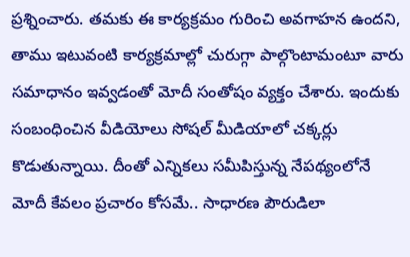ప్రశ్నించారు. తమకు ఈ కార్యక్రమం గురించి అవగాహన ఉందని, తాము ఇటువంటి కార్యక్రమాల్లో చురుగ్గా పాల్గొంటామంటూ వారు సమాధానం ఇవ్వడంతో మోదీ సంతోషం వ్యక్తం చేశారు. ఇందుకు సంబంధించిన వీడియోలు సోషల్‌ మీడియాలో చక్కర్లు కొడుతున్నాయి. దీంతో ఎన్నికలు సమీపిస్తున్న నేపథ్యంలోనే మోదీ కేవలం ప్రచారం కోసమే.. సాధారణ పౌరుడిలా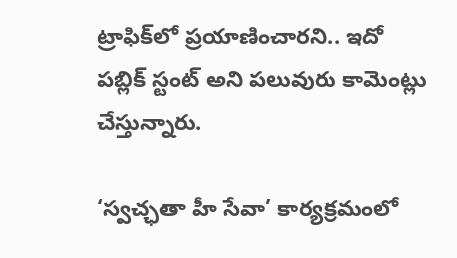ట్రాఫిక్‌లో ప్రయాణించారని.. ఇదో పబ్లిక్‌ స్టంట్‌ అని పలువురు కామెంట్లు చేస్తున్నారు.

‘స్వచ్ఛతా హీ సేవా’ కార్యక్రమంలో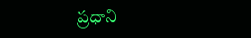ప్రధాని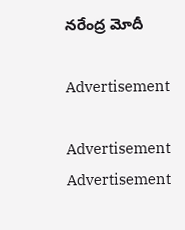నరేంద్ర మోదీ

Advertisement

Advertisement
Advertisement